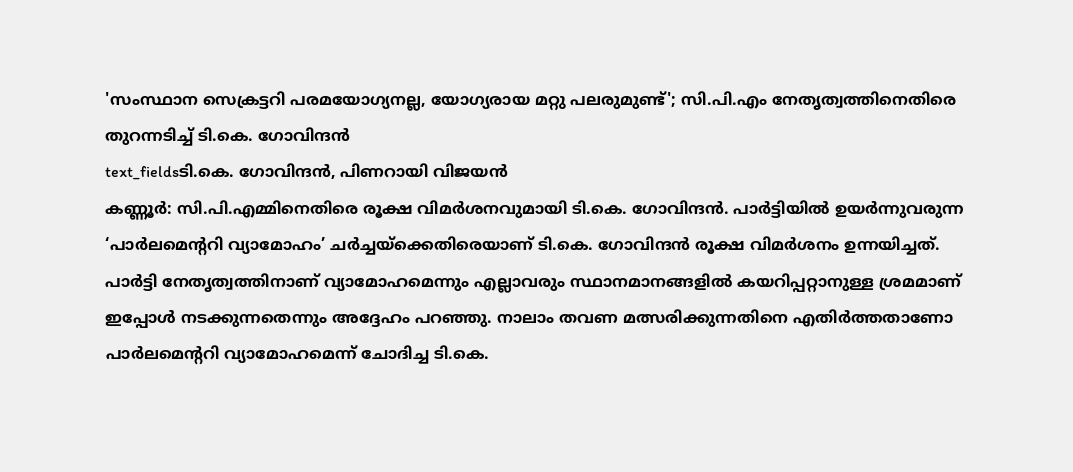'സംസ്ഥാന സെക്രട്ടറി പരമയോഗ്യനല്ല, യോഗ്യരായ മറ്റു പലരുമുണ്ട്'; സി.പി.എം നേതൃത്വത്തിനെതിരെ തുറന്നടിച്ച് ടി.കെ. ഗോവിന്ദൻ
text_fieldsടി.കെ. ഗോവിന്ദൻ, പിണറായി വിജയൻ
കണ്ണൂർ: സി.പി.എമ്മിനെതിരെ രൂക്ഷ വിമർശനവുമായി ടി.കെ. ഗോവിന്ദൻ. പാർട്ടിയിൽ ഉയർന്നുവരുന്ന ‘പാർലമെന്ററി വ്യാമോഹം’ ചർച്ചയ്ക്കെതിരെയാണ് ടി.കെ. ഗോവിന്ദൻ രൂക്ഷ വിമർശനം ഉന്നയിച്ചത്. പാർട്ടി നേതൃത്വത്തിനാണ് വ്യാമോഹമെന്നും എല്ലാവരും സ്ഥാനമാനങ്ങളിൽ കയറിപ്പറ്റാനുള്ള ശ്രമമാണ് ഇപ്പോൾ നടക്കുന്നതെന്നും അദ്ദേഹം പറഞ്ഞു. നാലാം തവണ മത്സരിക്കുന്നതിനെ എതിർത്തതാണോ പാർലമെന്ററി വ്യാമോഹമെന്ന് ചോദിച്ച ടി.കെ.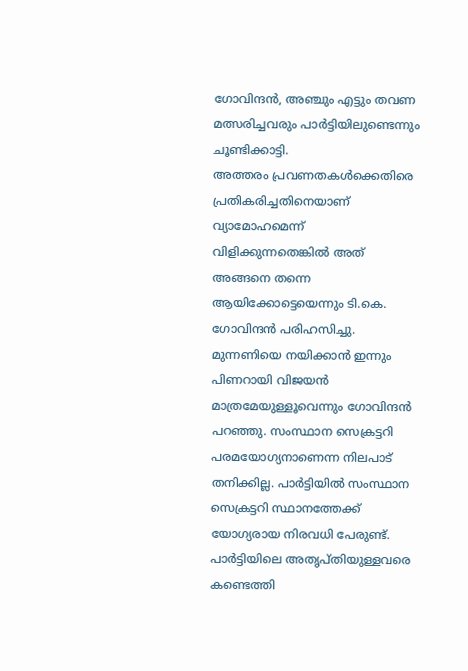ഗോവിന്ദൻ, അഞ്ചും എട്ടും തവണ മത്സരിച്ചവരും പാർട്ടിയിലുണ്ടെന്നും ചൂണ്ടിക്കാട്ടി.
അത്തരം പ്രവണതകൾക്കെതിരെ പ്രതികരിച്ചതിനെയാണ് വ്യാമോഹമെന്ന് വിളിക്കുന്നതെങ്കിൽ അത് അങ്ങനെ തന്നെ ആയിക്കോട്ടെയെന്നും ടി.കെ. ഗോവിന്ദൻ പരിഹസിച്ചു. മുന്നണിയെ നയിക്കാൻ ഇന്നും പിണറായി വിജയൻ മാത്രമേയുള്ളൂവെന്നും ഗോവിന്ദൻ പറഞ്ഞു. സംസ്ഥാന സെക്രട്ടറി പരമയോഗ്യനാണെന്ന നിലപാട് തനിക്കില്ല. പാർട്ടിയിൽ സംസ്ഥാന സെക്രട്ടറി സ്ഥാനത്തേക്ക് യോഗ്യരായ നിരവധി പേരുണ്ട്. പാർട്ടിയിലെ അതൃപ്തിയുള്ളവരെ കണ്ടെത്തി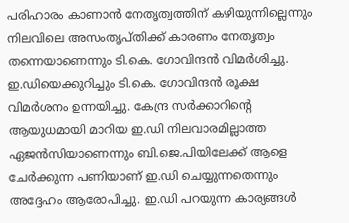പരിഹാരം കാണാൻ നേതൃത്വത്തിന് കഴിയുന്നില്ലെന്നും നിലവിലെ അസംതൃപ്തിക്ക് കാരണം നേതൃത്വം തന്നെയാണെന്നും ടി.കെ. ഗോവിന്ദൻ വിമർശിച്ചു.
ഇ.ഡിയെക്കുറിച്ചും ടി.കെ. ഗോവിന്ദൻ രൂക്ഷ വിമർശനം ഉന്നയിച്ചു. കേന്ദ്ര സർക്കാറിന്റെ ആയുധമായി മാറിയ ഇ.ഡി നിലവാരമില്ലാത്ത ഏജൻസിയാണെന്നും ബി.ജെ.പിയിലേക്ക് ആളെ ചേർക്കുന്ന പണിയാണ് ഇ.ഡി ചെയ്യുന്നതെന്നും അദ്ദേഹം ആരോപിച്ചു. ഇ.ഡി പറയുന്ന കാര്യങ്ങൾ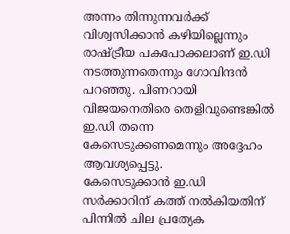അന്നം തിന്നുന്നവർക്ക് വിശ്വസിക്കാൻ കഴിയില്ലെന്നും രാഷ്ട്രീയ പകപോക്കലാണ് ഇ.ഡി നടത്തുന്നതെന്നും ഗോവിന്ദൻ പറഞ്ഞു. പിണറായി വിജയനെതിരെ തെളിവുണ്ടെങ്കിൽ ഇ.ഡി തന്നെ കേസെടുക്കണമെന്നും അദ്ദേഹം ആവശ്യപ്പെട്ടു.
കേസെടുക്കാൻ ഇ.ഡി സർക്കാറിന് കത്ത് നൽകിയതിന് പിന്നിൽ ചില പ്രത്യേക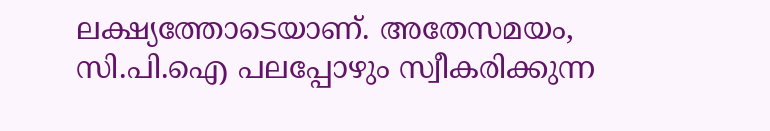ലക്ഷ്യത്തോടെയാണ്. അതേസമയം, സി.പി.ഐ പലപ്പോഴും സ്വീകരിക്കുന്ന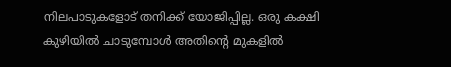നിലപാടുകളോട് തനിക്ക് യോജിപ്പില്ല. ഒരു കക്ഷി കുഴിയിൽ ചാടുമ്പോൾ അതിന്റെ മുകളിൽ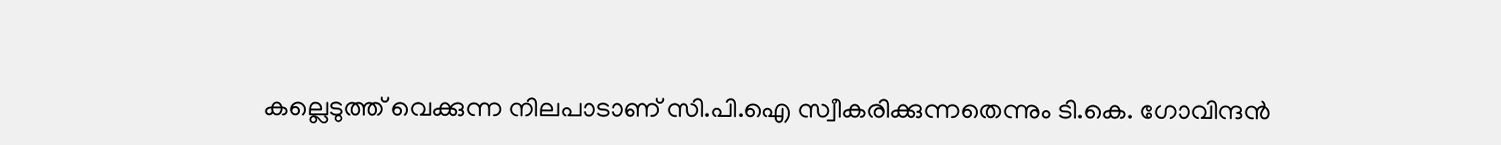കല്ലെടുത്ത് വെക്കുന്ന നിലപാടാണ് സി.പി.ഐ സ്വീകരിക്കുന്നതെന്നും ടി.കെ. ഗോവിന്ദൻ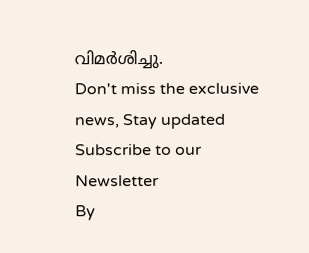വിമർശിച്ചു.
Don't miss the exclusive news, Stay updated
Subscribe to our Newsletter
By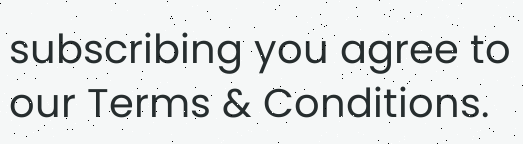subscribing you agree to our Terms & Conditions.